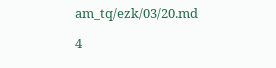am_tq/ezk/03/20.md

4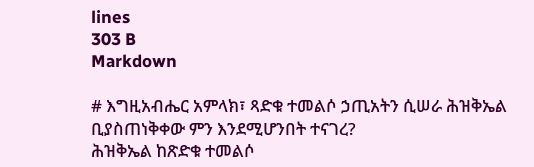lines
303 B
Markdown

# እግዚአብሔር አምላክ፣ ጻድቁ ተመልሶ ኃጢአትን ሲሠራ ሕዝቅኤል ቢያስጠነቅቀው ምን እንደሚሆንበት ተናገረ?
ሕዝቅኤል ከጽድቁ ተመልሶ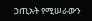ኃጢአት የሚሠራውን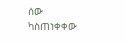ሰው ካስጠነቀቀው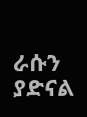ራሱን ያድናል